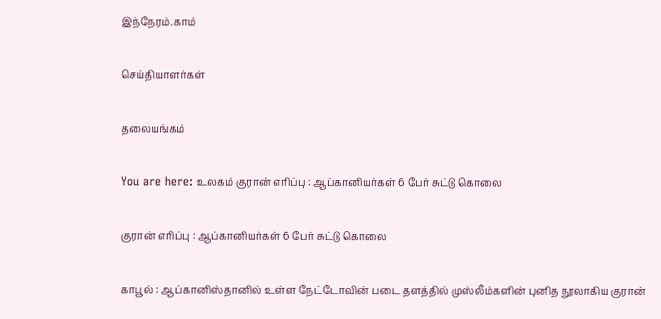இந்நேரம்.காம்

செய்தியாளர்கள்

தலையங்கம்

You are here: உலகம் குரான் எரிப்பு : ஆப்கானியர்கள் 6 பேர் சுட்டு கொலை

குரான் எரிப்பு : ஆப்கானியர்கள் 6 பேர் சுட்டு கொலை

காபூல் : ஆப்கானிஸ்தானில் உள்ள நேட்டோவின் படை தளத்தில் முஸ்லீம்களின் புனித நூலாகிய குரான்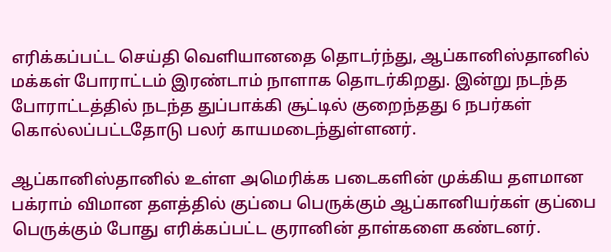எரிக்கப்பட்ட செய்தி வெளியானதை தொடர்ந்து, ஆப்கானிஸ்தானில் மக்கள் போராட்டம் இரண்டாம் நாளாக தொடர்கிறது. இன்று நடந்த போராட்டத்தில் நடந்த துப்பாக்கி சூட்டில் குறைந்தது 6 நபர்கள் கொல்லப்பட்டதோடு பலர் காயமடைந்துள்ளனர்.

ஆப்கானிஸ்தானில் உள்ள அமெரிக்க படைகளின் முக்கிய தளமான பக்ராம் விமான தளத்தில் குப்பை பெருக்கும் ஆப்கானியர்கள் குப்பை பெருக்கும் போது எரிக்கப்பட்ட குரானின் தாள்களை கண்டனர்.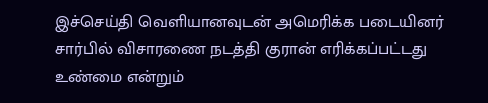இச்செய்தி வெளியானவுடன் அமெரிக்க படையினர் சார்பில் விசாரணை நடத்தி குரான் எரிக்கப்பட்டது உண்மை என்றும்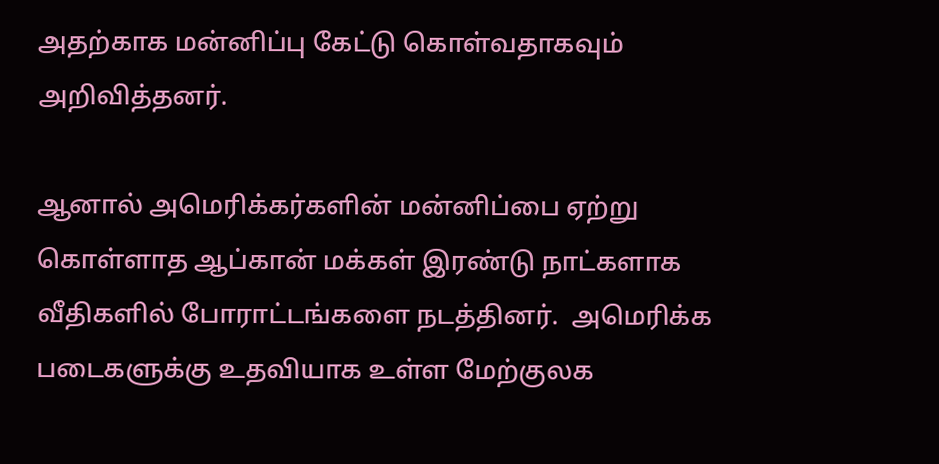அதற்காக மன்னிப்பு கேட்டு கொள்வதாகவும் அறிவித்தனர்.

ஆனால் அமெரிக்கர்களின் மன்னிப்பை ஏற்று கொள்ளாத ஆப்கான் மக்கள் இரண்டு நாட்களாக வீதிகளில் போராட்டங்களை நடத்தினர்.  அமெரிக்க படைகளுக்கு உதவியாக உள்ள மேற்குலக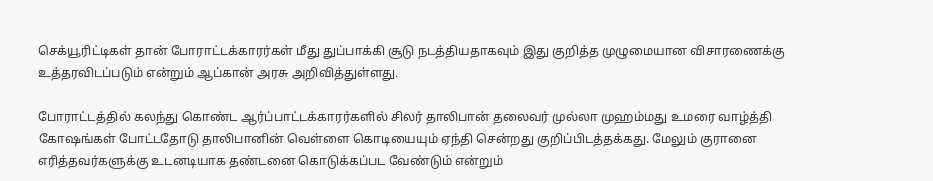செக்யூரிட்டிகள் தான் போராட்டக்காரர்கள் மீது துப்பாக்கி சூடு நடத்தியதாகவும் இது குறித்த முழுமையான விசாரணைக்கு உத்தரவிடப்படும் என்றும் ஆப்கான் அரசு அறிவித்துள்ளது.

போராட்டத்தில் கலந்து கொண்ட ஆர்ப்பாட்டக்காரர்களில் சிலர் தாலிபான் தலைவர் முல்லா முஹம்மது உமரை வாழ்த்தி கோஷங்கள் போட்டதோடு தாலிபானின் வெள்ளை கொடியையும் ஏந்தி சென்றது குறிப்பிடத்தக்கது. மேலும் குரானை எரித்தவர்களுக்கு உடனடியாக தண்டனை கொடுக்கப்பட வேண்டும் என்றும்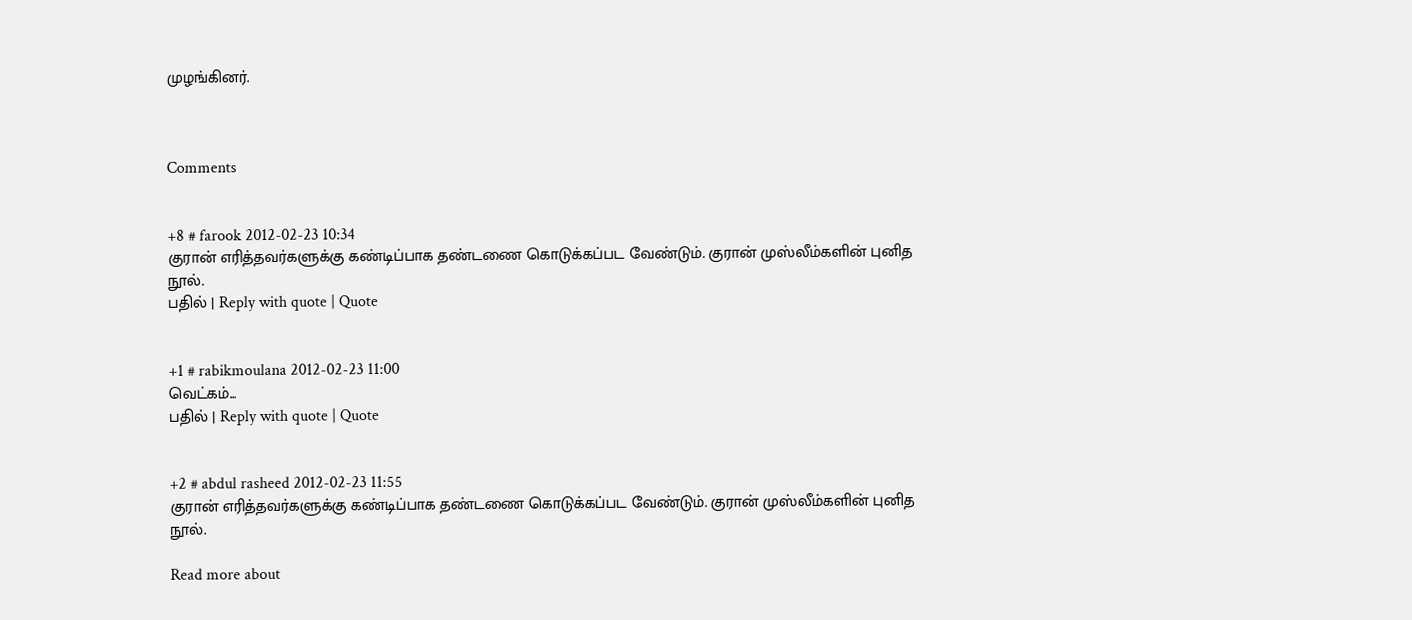முழங்கினர்.



Comments


+8 # farook 2012-02-23 10:34
குரான் எரித்தவர்களுக்கு கண்டிப்பாக தண்டணை கொடுக்கப்பட வேண்டும். குரான் முஸ்லீம்களின் புனித நூல்.
பதில் | Reply with quote | Quote


+1 # rabikmoulana 2012-02-23 11:00
வெட்கம்...
பதில் | Reply with quote | Quote


+2 # abdul rasheed 2012-02-23 11:55
குரான் எரித்தவர்களுக்கு கண்டிப்பாக தண்டணை கொடுக்கப்பட வேண்டும். குரான் முஸ்லீம்களின் புனித நூல்.

Read more about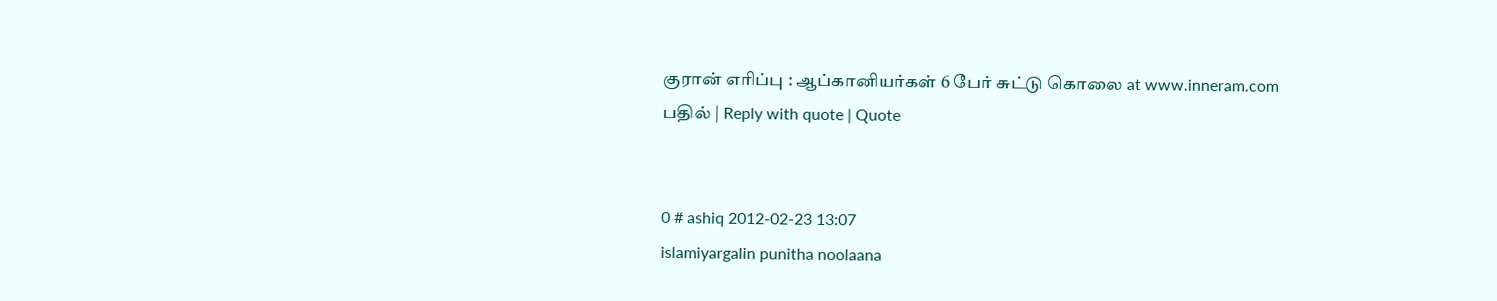குரான் எரிப்பு : ஆப்கானியர்கள் 6 பேர் சுட்டு கொலை at www.inneram.com
பதில் | Reply with quote | Quote


0 # ashiq 2012-02-23 13:07
islamiyargalin punitha noolaana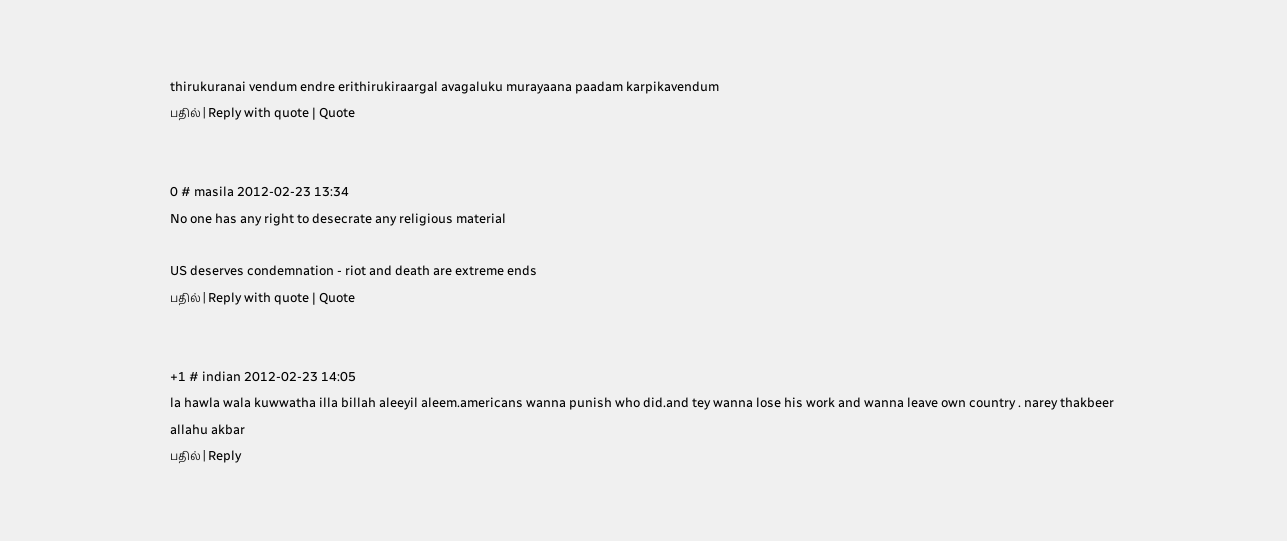thirukuranai vendum endre erithirukiraargal avagaluku murayaana paadam karpikavendum
பதில் | Reply with quote | Quote


0 # masila 2012-02-23 13:34
No one has any right to desecrate any religious material

US deserves condemnation - riot and death are extreme ends
பதில் | Reply with quote | Quote


+1 # indian 2012-02-23 14:05
la hawla wala kuwwatha illa billah aleeyil aleem.americans wanna punish who did.and tey wanna lose his work and wanna leave own country . narey thakbeer allahu akbar
பதில் | Reply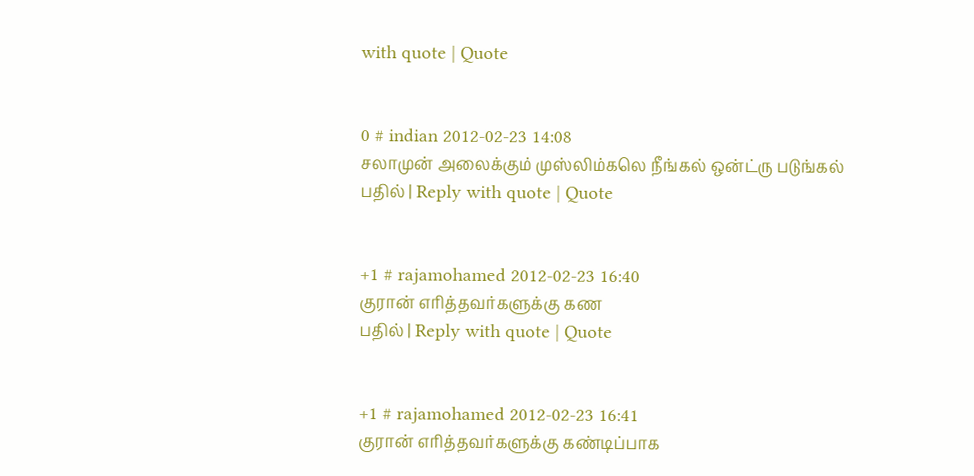with quote | Quote


0 # indian 2012-02-23 14:08
சலாமுன் அலைக்கும் முஸ்லிம்கலெ நீங்கல் ஒன்ட்ரு படுங்கல்
பதில் | Reply with quote | Quote


+1 # rajamohamed 2012-02-23 16:40
குரான் எரித்தவர்களுக்கு கண
பதில் | Reply with quote | Quote


+1 # rajamohamed 2012-02-23 16:41
குரான் எரித்தவர்களுக்கு கண்டிப்பாக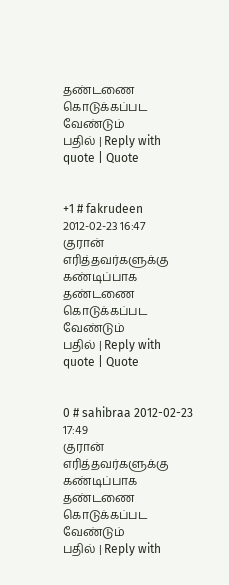தண்டணை கொடுக்கப்பட வேண்டும்
பதில் | Reply with quote | Quote


+1 # fakrudeen 2012-02-23 16:47
குரான் எரித்தவர்களுக்கு கண்டிப்பாக தண்டணை கொடுக்கப்பட வேண்டும்
பதில் | Reply with quote | Quote


0 # sahibraa 2012-02-23 17:49
குரான் எரித்தவர்களுக்கு கண்டிப்பாக தண்டணை கொடுக்கப்பட வேண்டும்
பதில் | Reply with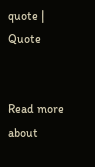quote | Quote


Read more about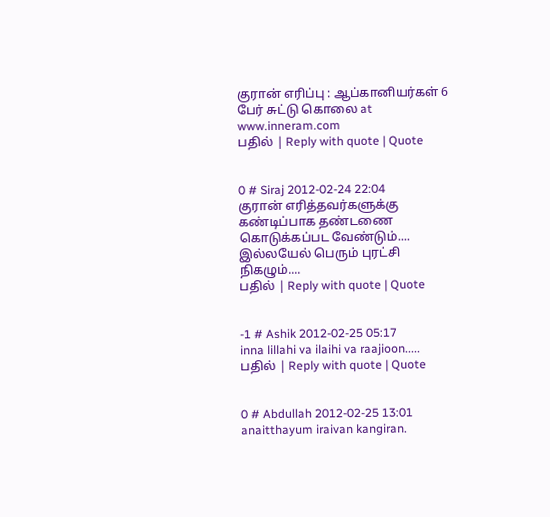குரான் எரிப்பு : ஆப்கானியர்கள் 6 பேர் சுட்டு கொலை at www.inneram.com
பதில் | Reply with quote | Quote


0 # Siraj 2012-02-24 22:04
குரான் எரித்தவர்களுக்கு கண்டிப்பாக தண்டணை கொடுக்கப்பட வேண்டும்.... இல்லயேல் பெரும் புரட்சி நிகழும்....
பதில் | Reply with quote | Quote


-1 # Ashik 2012-02-25 05:17
inna lillahi va ilaihi va raajioon.....
பதில் | Reply with quote | Quote


0 # Abdullah 2012-02-25 13:01
anaitthayum iraivan kangiran.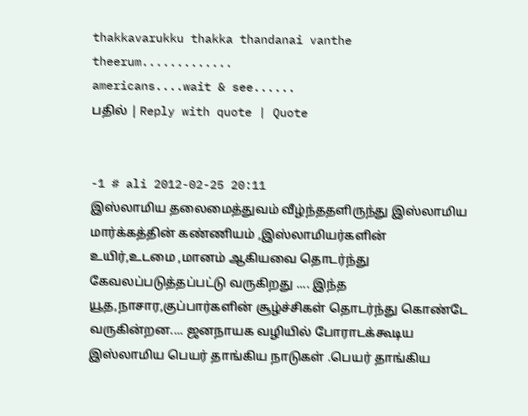thakkavarukku thakka thandanai vanthe theerum.............
americans....wait & see......
பதில் | Reply with quote | Quote


-1 # ali 2012-02-25 20:11
இஸ்லாமிய தலைமைத்துவம் வீழ்ந்ததளிருந்து இஸ்லாமிய மார்க்கத்தின் கண்ணியம் ,இஸ்லாமியர்களின் உயிர்,உடமை ,மானம் ஆகியவை தொடர்ந்து கேவலப்படுத்தப்பட்டு வருகிறது .... இந்த யூத,நாசார,குப்பார்களின் சூழ்ச்சிகள் தொடர்ந்து கொண்டே வருகின்றன.... ஜனநாயக வழியில் போராடக்கூடிய இஸ்லாமிய பெயர் தாங்கிய நாடுகள் .பெயர் தாங்கிய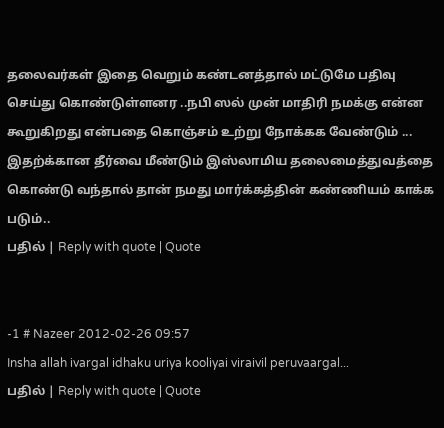தலைவர்கள் இதை வெறும் கண்டனத்தால் மட்டுமே பதிவு செய்து கொண்டுள்ளனர ..நபி ஸல் முன் மாதிரி நமக்கு என்ன கூறுகிறது என்பதை கொஞ்சம் உற்று நோக்கக வேண்டும் ... இதற்க்கான தீர்வை மீண்டும் இஸ்லாமிய தலைமைத்துவத்தை கொண்டு வந்தால் தான் நமது மார்க்கத்தின் கண்ணியம் காக்க படும்..
பதில் | Reply with quote | Quote


-1 # Nazeer 2012-02-26 09:57
Insha allah ivargal idhaku uriya kooliyai viraivil peruvaargal...
பதில் | Reply with quote | Quote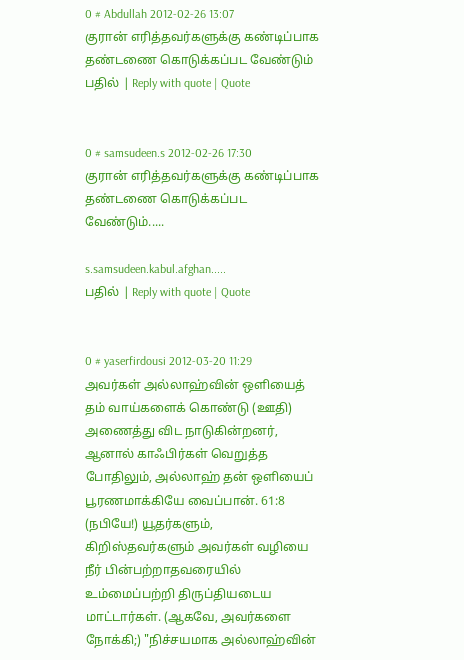0 # Abdullah 2012-02-26 13:07
குரான் எரித்தவர்களுக்கு கண்டிப்பாக தண்டணை கொடுக்கப்பட வேண்டும்
பதில் | Reply with quote | Quote


0 # samsudeen.s 2012-02-26 17:30
குரான் எரித்தவர்களுக்கு கண்டிப்பாக தண்டணை கொடுக்கப்பட வேண்டும்.....

s.samsudeen.kabul.afghan.....
பதில் | Reply with quote | Quote


0 # yaserfirdousi 2012-03-20 11:29
அவர்கள் அல்லாஹ்வின் ஒளியைத் தம் வாய்களைக் கொண்டு (ஊதி) அணைத்து விட நாடுகின்றனர், ஆனால் காஃபிர்கள் வெறுத்த போதிலும், அல்லாஹ் தன் ஒளியைப் பூரணமாக்கியே வைப்பான். 61:8
(நபியே!) யூதர்களும், கிறிஸ்தவர்களும் அவர்கள் வழியை நீர் பின்பற்றாதவரையில் உம்மைப்பற்றி திருப்தியடைய மாட்டார்கள். (ஆகவே, அவர்களை நோக்கி;) "நிச்சயமாக அல்லாஹ்வின்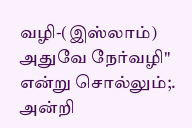வழி-(இஸ்லாம்) அதுவே நேர்வழி" என்று சொல்லும்;. அன்றி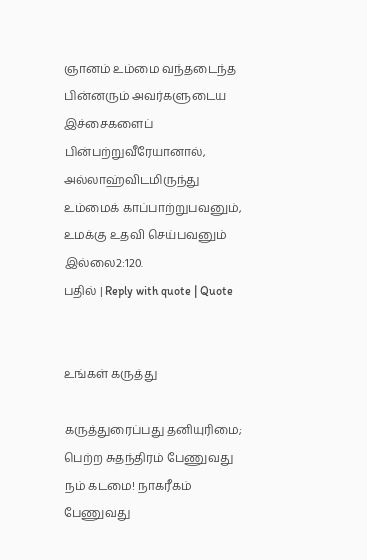ஞானம் உம்மை வந்தடைந்த பின்னரும் அவர்களுடைய இச்சைகளைப் பின்பற்றுவீரேயானால், அல்லாஹ்விடமிருந்து உம்மைக் காப்பாற்றுபவனும், உமக்கு உதவி செய்பவனும் இல்லை2:120.
பதில் | Reply with quote | Quote


உங்கள் கருத்து

கருத்துரைப்பது தனியுரிமை; பெற்ற சுதந்திரம் பேணுவது நம் கடமை! நாகரீகம் பேணுவது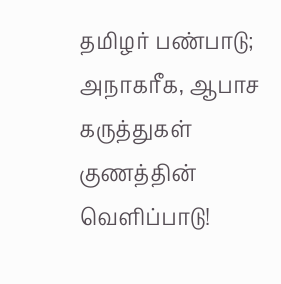தமிழர் பண்பாடு; அநாகரீக, ஆபாச கருத்துகள் குணத்தின் வெளிப்பாடு!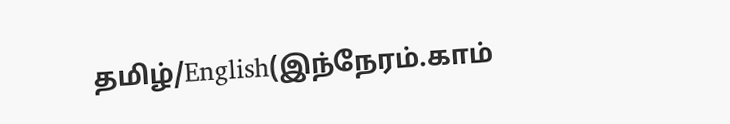தமிழ்/English(இந்நேரம்.காம்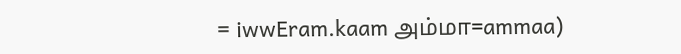= iwwEram.kaam அம்மா=ammaa)